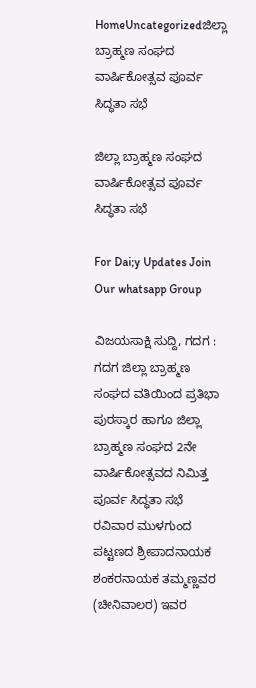HomeUncategorizedಜಿಲ್ಲಾ ಬ್ರಾಹ್ಮಣ ಸಂಘದ ವಾರ್ಷಿಕೋತ್ಸವ ಪೂರ್ವ ಸಿದ್ಧತಾ ಸಭೆ

ಜಿಲ್ಲಾ ಬ್ರಾಹ್ಮಣ ಸಂಘದ ವಾರ್ಷಿಕೋತ್ಸವ ಪೂರ್ವ ಸಿದ್ಧತಾ ಸಭೆ

For Dai;y Updates Join Our whatsapp Group

ವಿಜಯಸಾಕ್ಷಿ ಸುದ್ದಿ, ಗದಗ : ಗದಗ ಜಿಲ್ಲಾ ಬ್ರಾಹ್ಮಣ ಸಂಘದ ವತಿಯಿಂದ ಪ್ರತಿಭಾ ಪುರಸ್ಕಾರ ಹಾಗೂ ಜಿಲ್ಲಾ ಬ್ರಾಹ್ಮಣ ಸಂಘದ 2ನೇ ವಾರ್ಷಿಕೋತ್ಸವದ ನಿಮಿತ್ತ ಪೂರ್ವ ಸಿದ್ಧತಾ ಸಭೆ ರವಿವಾರ ಮುಳಗುಂದ ಪಟ್ಟಣದ ಶ್ರೀಪಾದನಾಯಕ ಶಂಕರನಾಯಕ ತಮ್ಮಣ್ಣವರ (ಚೀನಿವಾಲರ) ಇವರ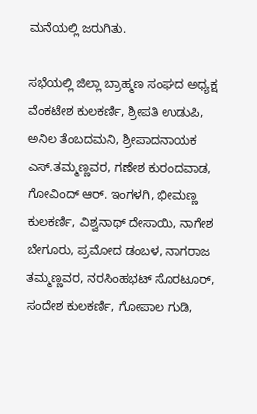ಮನೆಯಲ್ಲಿ ಜರುಗಿತು.

ಸಭೆಯಲ್ಲಿ ಜಿಲ್ಲಾ ಬ್ರಾಹ್ಮಣ ಸಂಘದ ಅಧ್ಯಕ್ಷ ವೆಂಕಟೇಶ ಕುಲಕರ್ಣಿ, ಶ್ರೀಪತಿ ಉಡುಪಿ, ಅನಿಲ ತೆಂಬದಮನಿ, ಶ್ರೀಪಾದನಾಯಕ ಎಸ್.ತಮ್ಮಣ್ಣವರ, ಗಣೇಶ ಕುರಂದವಾಡ, ಗೋವಿಂದ್ ಆರ್. ಇಂಗಳಗಿ, ಭೀಮಣ್ಣ ಕುಲಕರ್ಣಿ, ವಿಶ್ವನಾಥ್ ದೇಸಾಯಿ, ನಾಗೇಶ ಬೇಗೂರು, ಪ್ರಮೋದ ಡಂಬಳ, ನಾಗರಾಜ ತಮ್ಮಣ್ಣವರ, ನರಸಿಂಹಭಟ್ ಸೊರಟೂರ್, ಸಂದೇಶ ಕುಲಕರ್ಣಿ, ಗೋಪಾಲ ಗುಡಿ,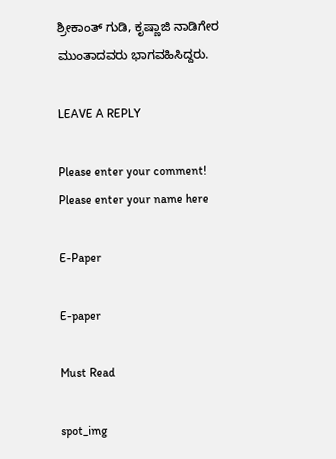ಶ್ರೀಕಾಂತ್ ಗುಡಿ, ಕೃಷ್ಣಾಜಿ ನಾಡಿಗೇರ ಮುಂತಾದವರು ಭಾಗವಹಿಸಿದ್ದರು.

LEAVE A REPLY

Please enter your comment!
Please enter your name here

E-Paper

E-paper

Must Read

spot_img